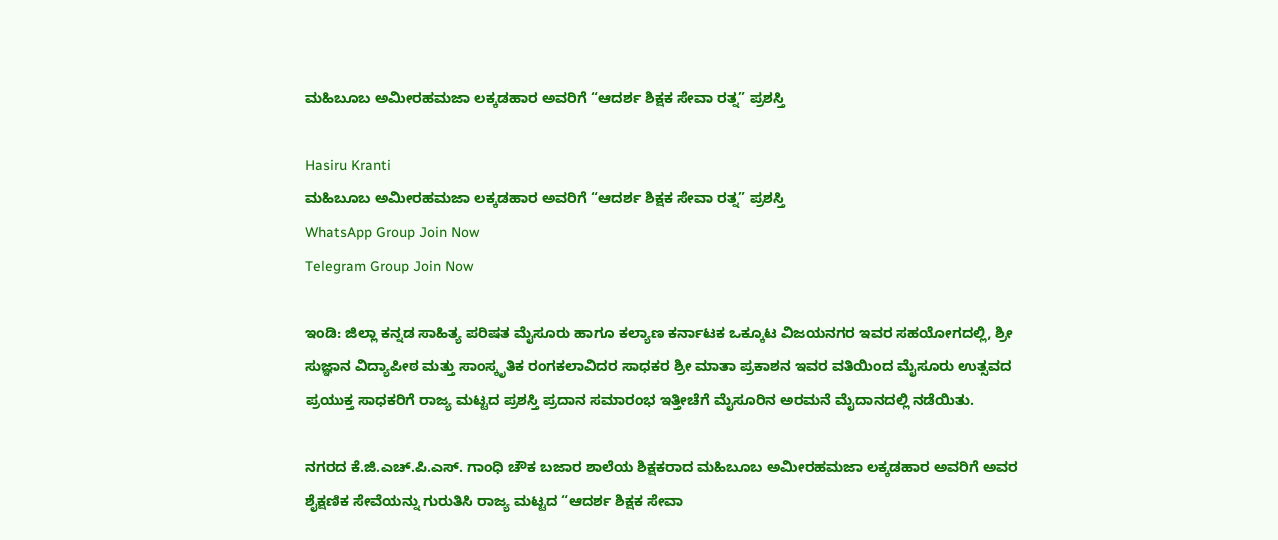ಮಹಿಬೂಬ ಅಮೀರಹಮಜಾ ಲಕ್ಕಡಹಾರ ಅವರಿಗೆ “ಆದರ್ಶ ಶಿಕ್ಷಕ ಸೇವಾ ರತ್ನ” ಪ್ರಶಸ್ತಿ

Hasiru Kranti
ಮಹಿಬೂಬ ಅಮೀರಹಮಜಾ ಲಕ್ಕಡಹಾರ ಅವರಿಗೆ “ಆದರ್ಶ ಶಿಕ್ಷಕ ಸೇವಾ ರತ್ನ” ಪ್ರಶಸ್ತಿ
WhatsApp Group Join Now
Telegram Group Join Now

ಇಂಡಿ: ಜಿಲ್ಲಾ ಕನ್ನಡ ಸಾಹಿತ್ಯ ಪರಿಷತ ಮೈಸೂರು ಹಾಗೂ ಕಲ್ಯಾಣ ಕರ್ನಾಟಕ ಒಕ್ಕೂಟ ವಿಜಯನಗರ ಇವರ ಸಹಯೋಗದಲ್ಲಿ, ಶ್ರೀ ಸುಜ್ಞಾನ ವಿದ್ಯಾಪೀಠ ಮತ್ತು ಸಾಂಸ್ಕೃತಿಕ ರಂಗಕಲಾವಿದರ ಸಾಧಕರ ಶ್ರೀ ಮಾತಾ ಪ್ರಕಾಶನ ಇವರ ವತಿಯಿಂದ ಮೈಸೂರು ಉತ್ಸವದ ಪ್ರಯುಕ್ತ ಸಾಧಕರಿಗೆ ರಾಜ್ಯ ಮಟ್ಟದ ಪ್ರಶಸ್ತಿ ಪ್ರದಾನ ಸಮಾರಂಭ ಇತ್ತೀಚೆಗೆ ಮೈಸೂರಿನ ಅರಮನೆ ಮೈದಾನದಲ್ಲಿ ನಡೆಯಿತು.

ನಗರದ ಕೆ.ಜಿ.ಎಚ್.ಪಿ.ಎಸ್. ಗಾಂಧಿ ಚೌಕ ಬಜಾರ ಶಾಲೆಯ ಶಿಕ್ಷಕರಾದ ಮಹಿಬೂಬ ಅಮೀರಹಮಜಾ ಲಕ್ಕಡಹಾರ ಅವರಿಗೆ ಅವರ ಶೈಕ್ಷಣಿಕ ಸೇವೆಯನ್ನು ಗುರುತಿಸಿ ರಾಜ್ಯ ಮಟ್ಟದ “ಆದರ್ಶ ಶಿಕ್ಷಕ ಸೇವಾ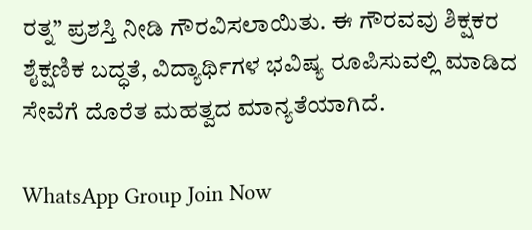ರತ್ನ” ಪ್ರಶಸ್ತಿ ನೀಡಿ ಗೌರವಿಸಲಾಯಿತು. ಈ ಗೌರವವು ಶಿಕ್ಷಕರ ಶೈಕ್ಷಣಿಕ ಬದ್ಧತೆ, ವಿದ್ಯಾರ್ಥಿಗಳ ಭವಿಷ್ಯ ರೂಪಿಸುವಲ್ಲಿ ಮಾಡಿದ ಸೇವೆಗೆ ದೊರೆತ ಮಹತ್ವದ ಮಾನ್ಯತೆಯಾಗಿದೆ.

WhatsApp Group Join Now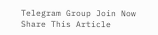Telegram Group Join Now
Share This Article